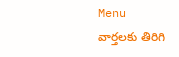Menu
వార్తలకు తిరిగి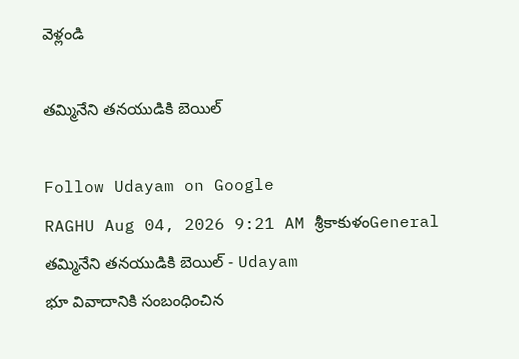వెళ్లండి

తమ్మినేని తనయుడికి బెయిల్

Follow Udayam on Google
RAGHU Aug 04, 2026 9:21 AM శ్రీకాకుళంGeneral
తమ్మినేని తనయుడికి బెయిల్ - Udayam
భూ వివాదానికి సంబంధించిన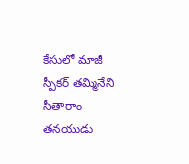కేసులో మాజీ స్పీకర్ తమ్మినేని సీతారాం తనయుడు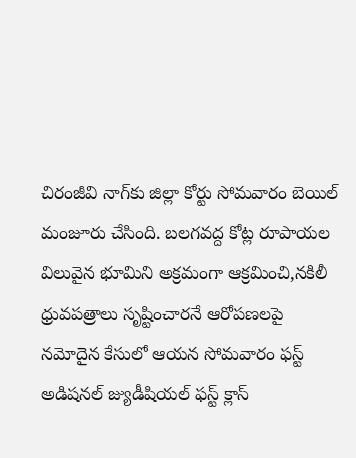చిరంజీవి నాగ్‌కు జిల్లా కోర్టు సోమవారం బెయిల్ మంజూరు చేసింది. బలగవద్ద కోట్ల రూపాయల విలువైన భూమిని అక్రమంగా ఆక్రమించి,నకిలీ ధ్రువపత్రాలు సృష్టించారనే ఆరోపణలపై నమోదైన కేసులో ఆయన సోమవారం ఫస్ట్ అడిషనల్ జ్యుడీషియల్ ఫస్ట్ క్లాస్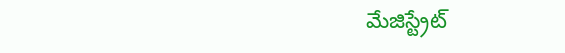మేజిస్ట్రేట్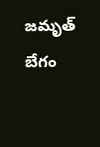జమృత్ బేగం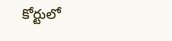కోర్టులో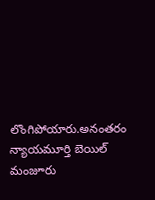లొంగిపోయారు.అనంతరం న్యాయమూర్తి బెయిల్ మంజూరు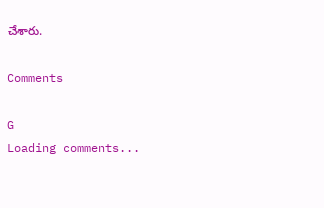చేశారు.

Comments

G
Loading comments...